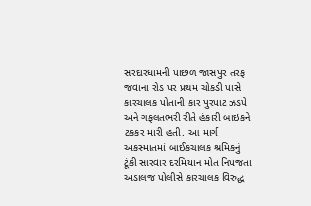સરદારધામની પાછળ જાસપુર તરફ જવાના રોડ પર પ્રથમ ચોકડી પાસે કારચાલક પોતાની કાર પુરપાટ ઝડપે અને ગફલતભરી રીતે હંકારી બાઇકને ટકકર મારી હતી. આ માર્ગ અકસ્માતમાં બાઈકચાલક શ્રમિકનું ટૂંકી સારવાર દરમિયાન મોત નિપજતા અડાલજ પોલીસે કારચાલક વિરુદ્ધ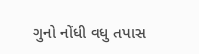ગુનો નોંધી વધુ તપાસ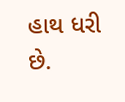હાથ ધરી છે.